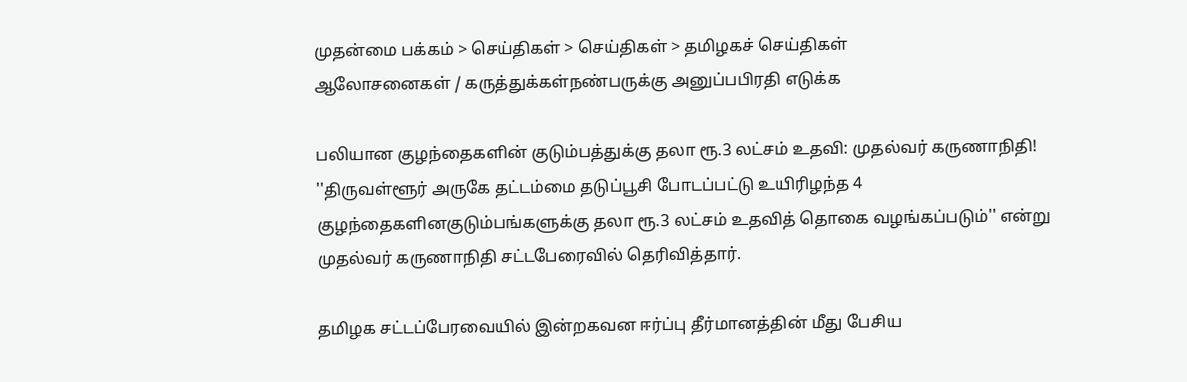முதன்மை பக்கம் > செய்திகள் > செய்திகள் > தமிழகச் செய்திகள்
ஆலோசனைகள் / கருத்துக்கள்நண்பருக்கு அனுப்பபிரதி எடுக்க

ப‌லியான குழ‌ந்தைக‌ளி‌ன் குடு‌ம்ப‌த்து‌க்கு தலா ரூ.3 ல‌ட்ச‌ம் உத‌வி: முத‌ல்வ‌ர் கருணா‌நி‌தி!
''திருவள்ளூர் அருகே தட்டம்மை தடுப்பூசி போடப்பட்டு உ‌யி‌ரிழ‌ந்த 4 குழந்தைக‌ளி‌னகுடும்பங்களுக்கு தலா ரூ.3 லட்சம் உதவித் தொகை வழங்கப்படும்'' என்று முதல்வர் கருணாநிதி சட்டபேரைவில் தெரிவித்தார்.

தமிழக சட்ட‌ப்பேரவையில் இ‌ன்றகவன ஈர்ப்பு தீர்மானத்தின் மீது பேசிய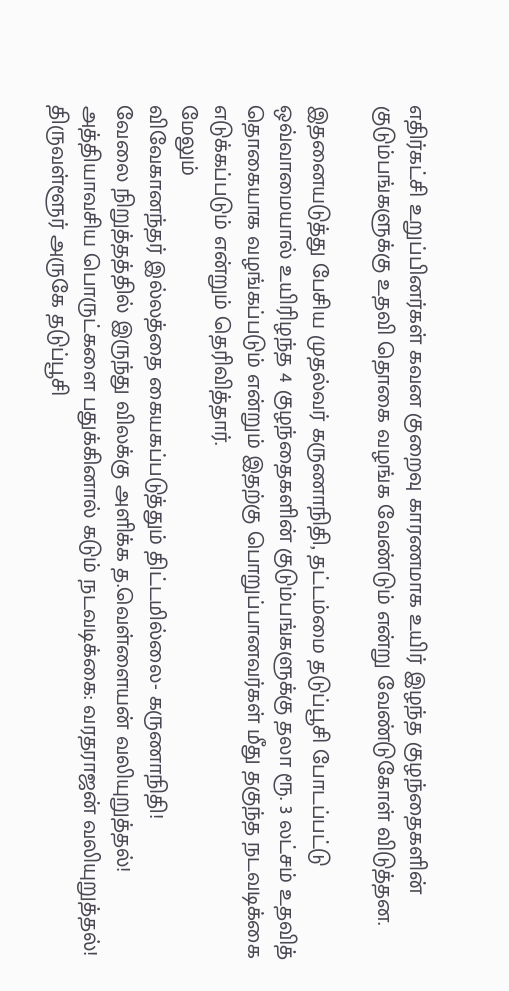எதிர்கட்சி உறுப்பினர்கள் கவன குறைவு காரணமாக உயிர் இழந்த குழந்தைகளின் குடும்பங்களுக்கு உதவி தொகை வழங்க வேண்டும் என்று வேண்டுகோள் விடுத்தன.

இதனையடுத்து பேசிய முதல்வர் கருணாநிதி, தட்டம்மை தடுப்பூசி போடப்பட்டு ஒவ்வாமையால் உயிரிழந்த 4 குழந்தைகளின் குடும்பங்களுக்கு தலா ரூ. 3 லட்சம் உதவித் தொகையாக வழங்கப்படும் என்றும் இதற்கு பொறுப்பானவர்கள் மீது தகுந்த நடவடிக்கை எடுக்கப்படும் என்றும் தெரிவித்தார்.
மேலும்
விவேகானந்தர் இல்லத்தை கையகப்படுத்தும் திட்டமில்லை- கருணாநிதி!
வேலை ‌‌நிறு‌த்த‌‌த்‌தி‌ல் இரு‌ந்து ‌வில‌க்கு அ‌ளி‌க்க த.வெ‌ள்ளைய‌ன் வ‌லியுறு‌த்த‌ல்!
அத்‌தியாவசிய பொருட்களை பதுக்கினால் கடும் நடவடிக்கை: வரதராஜன் வலியுறுத்தல்!
திருவள்ளூர் அருகே தடுப்பூசி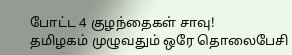போட்ட 4 குழந்தைகள் சாவு!
தமிழகம் முழுவதும் ஒரே தொலைபேசி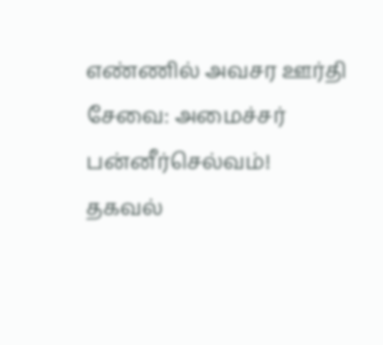எண்ணில் அவசர ஊ‌‌ர்‌தி சேவை: அமை‌ச்ச‌ர் பன்னீர்செல்வம்!
தகவ‌ல்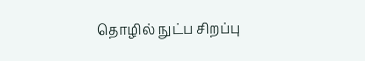தொ‌ழி‌ல் நு‌‌ட்ப ‌சிற‌ப்பு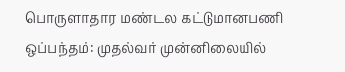பொருளாதார ம‌ண்டல‌ க‌ட்டுமானப‌ணி ஒ‌ப்ப‌ந்த‌ம்: முத‌‌ல்வ‌ர் மு‌ன்‌னிலை‌யி‌ல்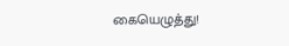கையெழு‌த்து!